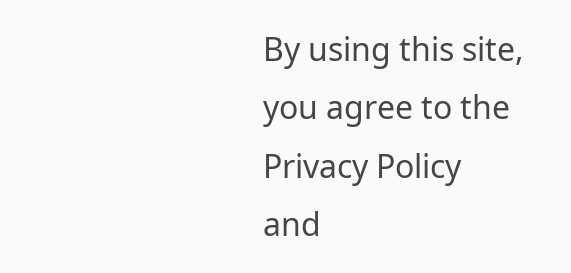By using this site, you agree to the Privacy Policy and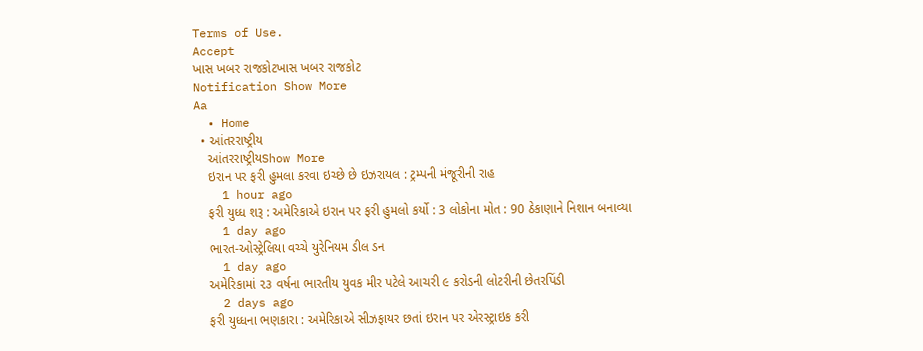Terms of Use.
Accept
ખાસ ખબર રાજકોટખાસ ખબર રાજકોટ
Notification Show More
Aa
  • Home
  • આંતરરાષ્ટ્રીય
    આંતરરાષ્ટ્રીયShow More
    ઇરાન પર ફરી હુમલા કરવા ઇચ્છે છે ઇઝરાયલ : ટ્રમ્પની મંજૂરીની રાહ
    1 hour ago
    ફરી યુધ્ધ શરૂ : અમેરિકાએ ઇરાન પર ફરી હુમલો કર્યો : 3 લોકોના મોત : 90 ઠેકાણાને નિશાન બનાવ્યા
    1 day ago
    ભારત-ઓસ્ટ્રેલિયા વચ્ચે યુરેનિયમ ડીલ ડન
    1 day ago
    અમેરિકામાં ૨૩ વર્ષના ભારતીય યુવક મીર પટેલે આચરી ૯ કરોડની લોટરીની છેતરપિંડી
    2 days ago
    ફરી યુધ્ધના ભણકારા : અમેરિકાએ સીઝફાયર છતાં ઇરાન પર એરસ્ટ્રાઇક કરી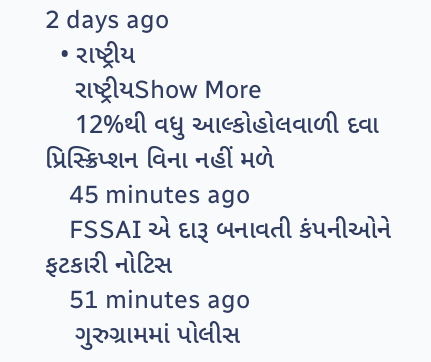2 days ago
  • રાષ્ટ્રીય
    રાષ્ટ્રીયShow More
    12%થી વધુ આલ્કોહોલવાળી દવા પ્રિસ્ક્રિપ્શન વિના નહીં મળે
    45 minutes ago
    FSSAI એ દારૂ બનાવતી કંપનીઓને ફટકારી નોટિસ
    51 minutes ago
    ગુરુગ્રામમાં પોલીસ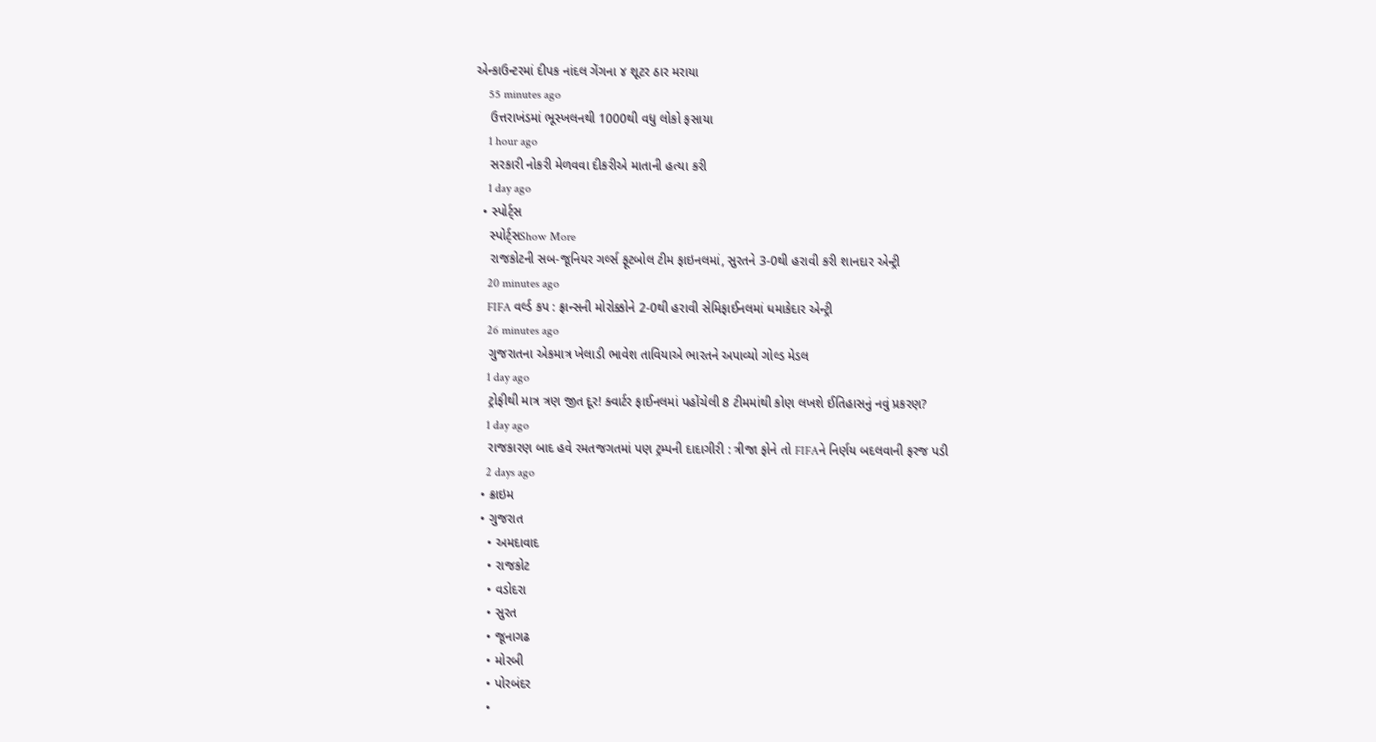એન્કાઉન્ટરમાં દીપક નાંદલ ગેંગના ૪ શૂટર ઠાર મરાયા
    55 minutes ago
    ઉત્તરાખંડમાં ભૂસ્ખલનથી 1000થી વધુ લોકો ફસાયા
    1 hour ago
    સરકારી નોકરી મેળવવા દીકરીએ માતાની હત્યા કરી
    1 day ago
  • સ્પોર્ટ્સ
    સ્પોર્ટ્સShow More
    રાજકોટની સબ-જૂનિયર ગર્લ્સ ફૂટબોલ ટીમ ફાઇનલમાં, સુરતને 3-0થી હરાવી કરી શાનદાર એન્ટ્રી
    20 minutes ago
    FIFA વર્લ્ડ કપ : ફ્રાન્સની મોરોક્કોને 2-0થી હરાવી સેમિફાઈનલમાં ધમાકેદાર એન્ટ્રી
    26 minutes ago
    ગુજરાતના એકમાત્ર ખેલાડી ભાવેશ તાવિયાએ ભારતને અપાવ્યો ગોલ્ડ મેડલ
    1 day ago
    ટ્રોફીથી માત્ર ત્રણ જીત દૂર! ક્વાર્ટર ફાઈનલમાં પહોંચેલી 8 ટીમમાંથી કોણ લખશે ઈતિહાસનું નવું પ્રકરણ?
    1 day ago
    રાજકારણ બાદ હવે રમતજગતમાં પણ ટ્રમ્પની દાદાગીરી : ત્રીજા ફોને તો FIFAને નિર્ણય બદલવાની ફરજ પડી
    2 days ago
  • ક્રાઇમ
  • ગુજરાત
    • અમદાવાદ
    • રાજકોટ
    • વડોદરા
    • સુરત
    • જૂનાગઢ
    • મોરબી
    • પોરબંદર
    •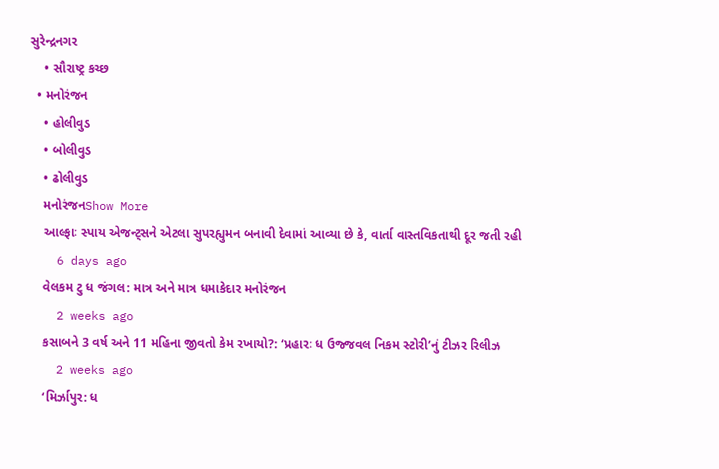સુરેન્દ્રનગર
    • સૌરાષ્ટ્ર કચ્છ
  • મનોરંજન
    • હોલીવુડ
    • બોલીવુડ
    • ઢોલીવુડ
    મનોરંજનShow More
    આલ્ફાઃ સ્પાય એજન્ટ્સને એટલા સુપરહ્યુમન બનાવી દેવામાં આવ્યા છે કે, વાર્તા વાસ્તવિકતાથી દૂર જતી રહી
    6 days ago
    વેલકમ ટુ ધ જંગલ: માત્ર અને માત્ર ધમાકેદાર મનોરંજન
    2 weeks ago
    કસાબને 3 વર્ષ અને 11 મહિના જીવતો કેમ રખાયો?: ‘પ્રહારઃ ધ ઉજ્જવલ નિકમ સ્ટોરી’નું ટીઝર રિલીઝ
    2 weeks ago
    ‘મિર્ઝાપુર: ધ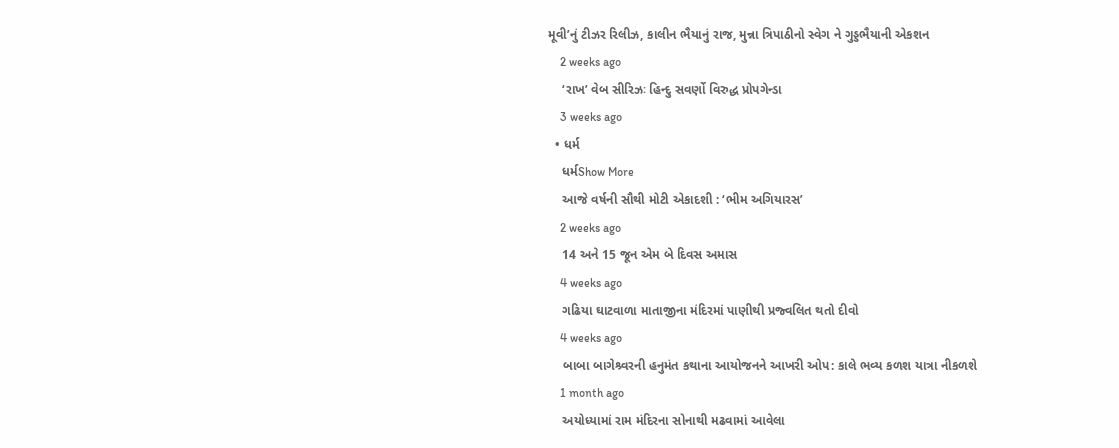મૂવી’નું ટીઝર રિલીઝ, કાલીન ભૈયાનું રાજ, મુન્ના ત્રિપાઠીનો સ્વેગ ને ગુડ્ડભૈયાની એકશન
    2 weeks ago
    ‘રાખ’ વેબ સીરિઝઃ હિન્દુ સવર્ણો વિરુદ્ધ પ્રોપગેન્ડા
    3 weeks ago
  • ધર્મ
    ધર્મShow More
    આજે વર્ષની સૌથી મોટી એકાદશી : ‘ભીમ અગિયારસ’
    2 weeks ago
    14 અને 15 જૂન એમ બે દિવસ અમાસ
    4 weeks ago
    ગઢિયા ઘાટવાળા માતાજીના મંદિરમાં પાણીથી પ્રજ્વલિત થતો દીવો
    4 weeks ago
    બાબા બાગેશ્ર્વરની હનુમંત કથાના આયોજનને આખરી ઓપ: કાલે ભવ્ય કળશ યાત્રા નીકળશે
    1 month ago
    અયોધ્યામાં રામ મંદિરના સોનાથી મઢવામાં આવેલા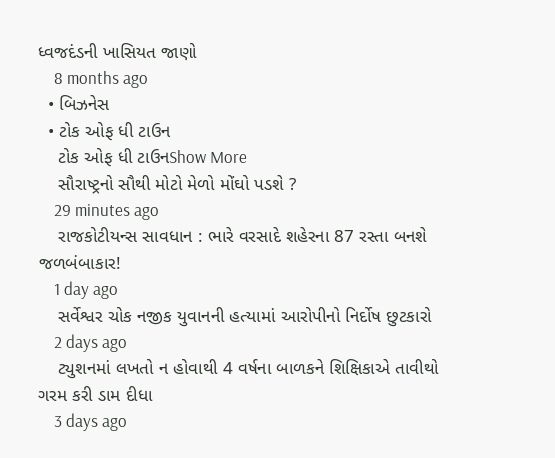ધ્વજદંડની ખાસિયત જાણો
    8 months ago
  • બિઝનેસ
  • ટોક ઓફ ધી ટાઉન
    ટોક ઓફ ધી ટાઉનShow More
    સૌરાષ્ટ્રનો સૌથી મોટો મેળો મોંઘો પડશે ?
    29 minutes ago
    રાજકોટીયન્સ સાવધાન : ભારે વરસાદે શહેરના 87 રસ્તા બનશે જળબંબાકાર!
    1 day ago
    સર્વેશ્વર ચોક નજીક યુવાનની હત્યામાં આરોપીનો નિર્દોષ છુટકારો
    2 days ago
    ટ્યુશનમાં લખતો ન હોવાથી 4 વર્ષના બાળકને શિક્ષિકાએ તાવીથો ગરમ કરી ડામ દીધા
    3 days ago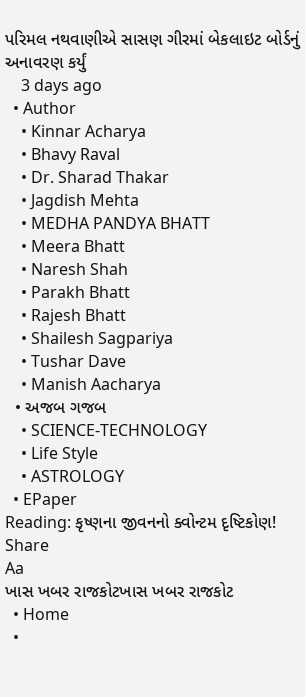પરિમલ નથવાણીએ સાસણ ગીરમાં બેકલાઇટ બોર્ડનું અનાવરણ કર્યું
    3 days ago
  • Author
    • Kinnar Acharya
    • Bhavy Raval
    • Dr. Sharad Thakar
    • Jagdish Mehta
    • MEDHA PANDYA BHATT
    • Meera Bhatt
    • Naresh Shah
    • Parakh Bhatt
    • Rajesh Bhatt
    • Shailesh Sagpariya
    • Tushar Dave
    • Manish Aacharya
  • અજબ ગજબ
    • SCIENCE-TECHNOLOGY
    • Life Style
    • ASTROLOGY
  • EPaper
Reading: કૃષ્ણના જીવનનો ક્વોન્ટમ દૃષ્ટિકોણ!
Share
Aa
ખાસ ખબર રાજકોટખાસ ખબર રાજકોટ
  • Home
  •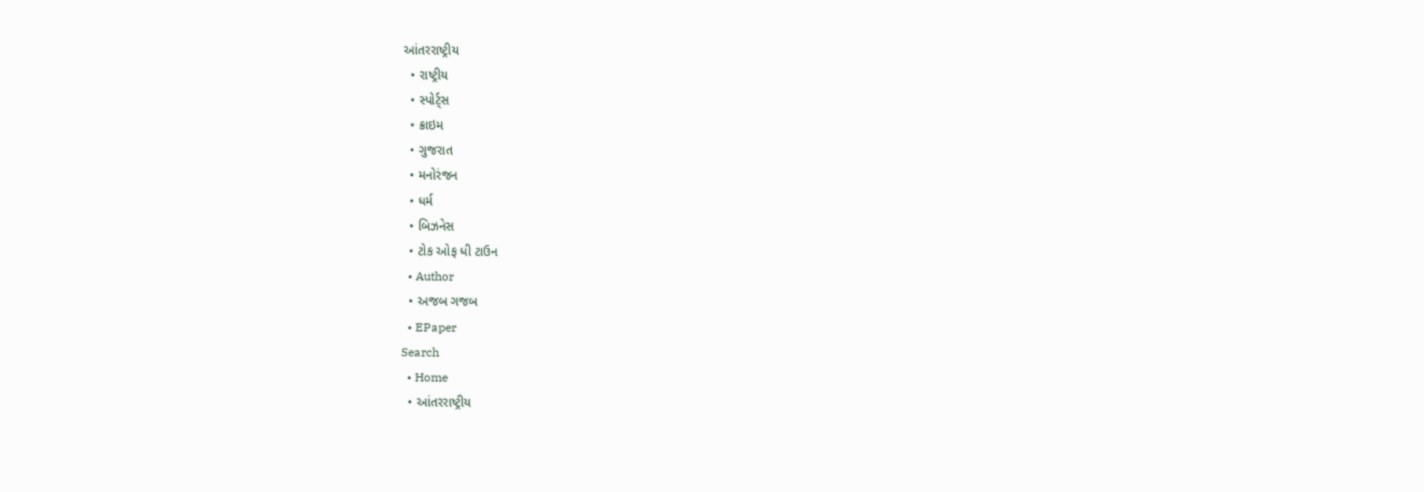આંતરરાષ્ટ્રીય
  • રાષ્ટ્રીય
  • સ્પોર્ટ્સ
  • ક્રાઇમ
  • ગુજરાત
  • મનોરંજન
  • ધર્મ
  • બિઝનેસ
  • ટોક ઓફ ધી ટાઉન
  • Author
  • અજબ ગજબ
  • EPaper
Search
  • Home
  • આંતરરાષ્ટ્રીય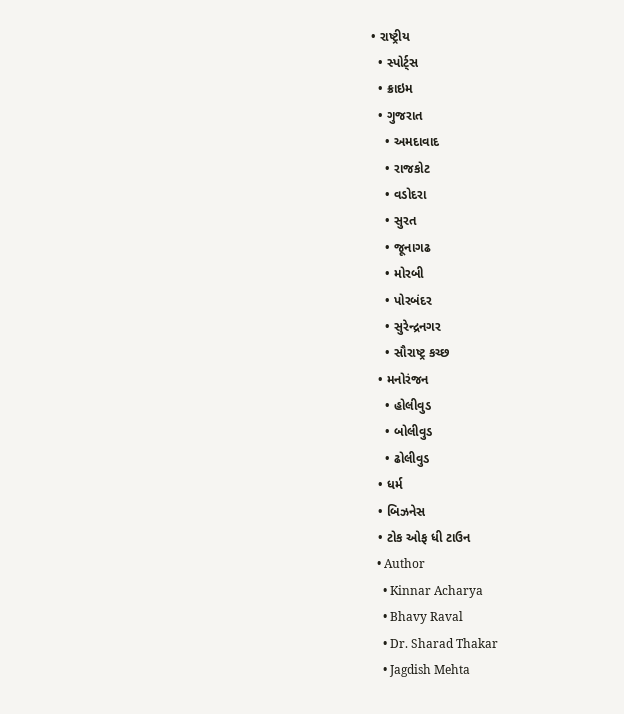• રાષ્ટ્રીય
  • સ્પોર્ટ્સ
  • ક્રાઇમ
  • ગુજરાત
    • અમદાવાદ
    • રાજકોટ
    • વડોદરા
    • સુરત
    • જૂનાગઢ
    • મોરબી
    • પોરબંદર
    • સુરેન્દ્રનગર
    • સૌરાષ્ટ્ર કચ્છ
  • મનોરંજન
    • હોલીવુડ
    • બોલીવુડ
    • ઢોલીવુડ
  • ધર્મ
  • બિઝનેસ
  • ટોક ઓફ ધી ટાઉન
  • Author
    • Kinnar Acharya
    • Bhavy Raval
    • Dr. Sharad Thakar
    • Jagdish Mehta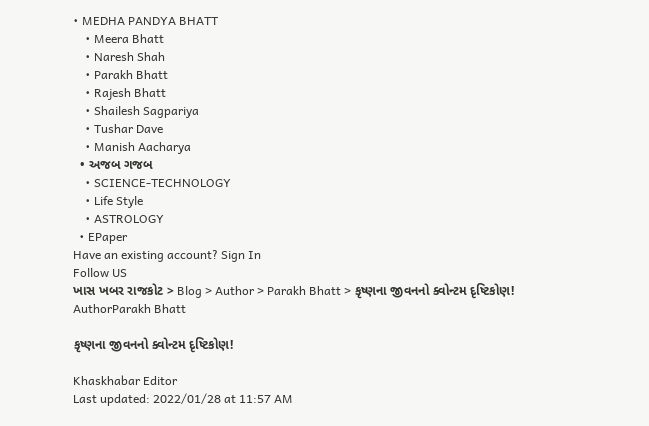• MEDHA PANDYA BHATT
    • Meera Bhatt
    • Naresh Shah
    • Parakh Bhatt
    • Rajesh Bhatt
    • Shailesh Sagpariya
    • Tushar Dave
    • Manish Aacharya
  • અજબ ગજબ
    • SCIENCE-TECHNOLOGY
    • Life Style
    • ASTROLOGY
  • EPaper
Have an existing account? Sign In
Follow US
ખાસ ખબર રાજકોટ > Blog > Author > Parakh Bhatt > કૃષ્ણના જીવનનો ક્વોન્ટમ દૃષ્ટિકોણ!
AuthorParakh Bhatt

કૃષ્ણના જીવનનો ક્વોન્ટમ દૃષ્ટિકોણ!

Khaskhabar Editor
Last updated: 2022/01/28 at 11:57 AM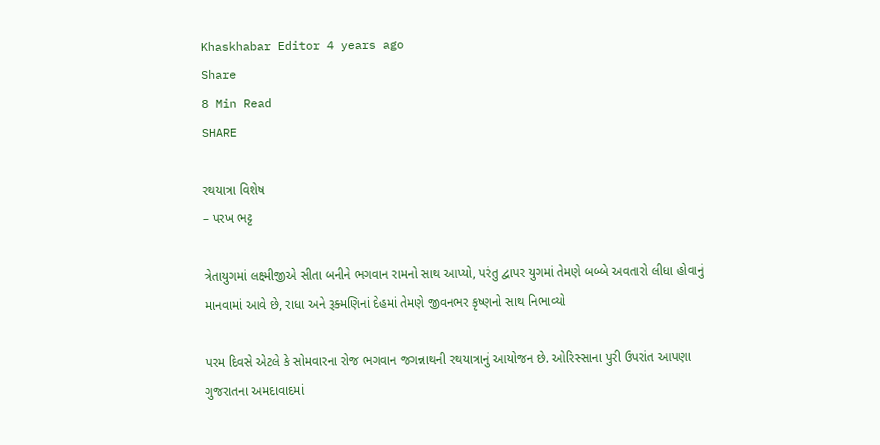Khaskhabar Editor 4 years ago
Share
8 Min Read
SHARE

રથયાત્રા વિશેષ
– પરખ ભટ્ટ

ત્રેતાયુગમાં લક્ષ્મીજીએ સીતા બનીને ભગવાન રામનો સાથ આપ્યો, પરંતુ દ્વાપર યુગમાં તેમણે બબ્બે અવતારો લીધા હોવાનું માનવામાં આવે છે, રાધા અને રૂક્મણિનાં દેહમાં તેમણે જીવનભર કૃષ્ણનો સાથ નિભાવ્યો

પરમ દિવસે એટલે કે સોમવારના રોજ ભગવાન જગન્નાથની રથયાત્રાનું આયોજન છે. ઓરિસ્સાના પુરી ઉપરાંત આપણા ગુજરાતના અમદાવાદમાં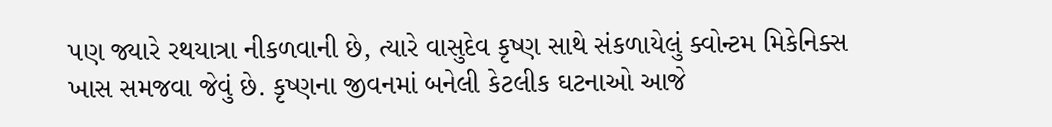પણ જ્યારે રથયાત્રા નીકળવાની છે, ત્યારે વાસુદેવ કૃષ્ણ સાથે સંકળાયેલું ક્વોન્ટમ મિકેનિક્સ ખાસ સમજવા જેવું છે. કૃષ્ણના જીવનમાં બનેલી કેટલીક ઘટનાઓ આજે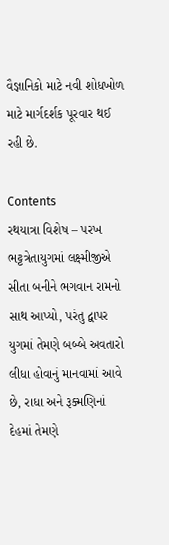વૈજ્ઞાનિકો માટે નવી શોધખોળ માટે માર્ગદર્શક પૂરવાર થઈ રહી છે.

Contents
રથયાત્રા વિશેષ – પરખ ભટ્ટત્રેતાયુગમાં લક્ષ્મીજીએ સીતા બનીને ભગવાન રામનો સાથ આપ્યો, પરંતુ દ્વાપર યુગમાં તેમણે બબ્બે અવતારો લીધા હોવાનું માનવામાં આવે છે, રાધા અને રૂક્મણિનાં દેહમાં તેમણે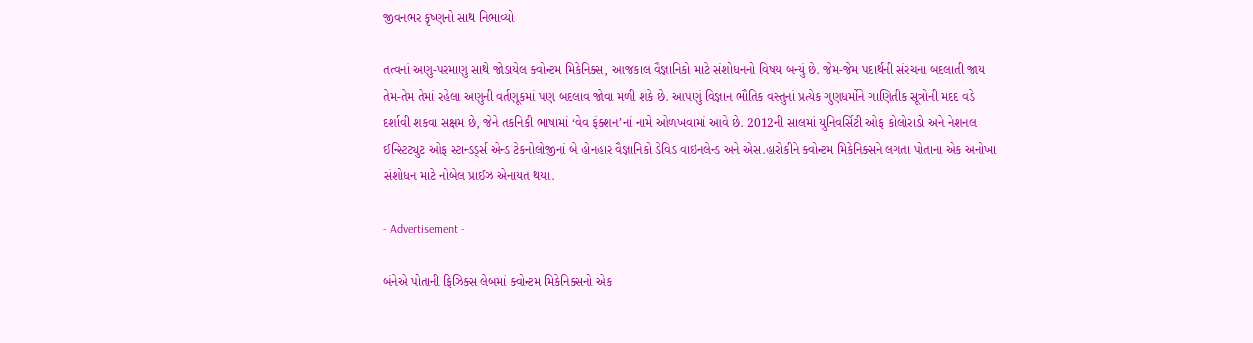જીવનભર કૃષ્ણનો સાથ નિભાવ્યો

તત્વનાં અણુ-પરમાણુ સાથે જોડાયેલ ક્વોન્ટમ મિકેનિક્સ, આજકાલ વૈજ્ઞાનિકો માટે સંશોધનનો વિષય બન્યું છે. જેમ-જેમ પદાર્થની સંરચના બદલાતી જાય તેમ-તેમ તેમાં રહેલા અણુની વર્તણૂકમાં પણ બદલાવ જોવા મળી શકે છે. આપણું વિજ્ઞાન ભૌતિક વસ્તુનાં પ્રત્યેક ગુણધર્મોને ગાણિતીક સૂત્રોની મદદ વડે દર્શાવી શકવા સક્ષમ છે, જેને તકનિકી ભાષામાં ‘વેવ ફંક્શન’નાં નામે ઓળખવામાં આવે છે. 2012ની સાલમાં યુનિવર્સિટી ઓફ કોલોરાડો અને નેશનલ ઈન્સ્ટિટ્યુટ ઓફ સ્ટાન્ડર્ડ્સ એન્ડ ટેકનોલોજીનાં બે હોનહાર વૈજ્ઞાનિકો ડેવિડ વાઇનલેન્ડ અને એસ.હારોકીને ક્વોન્ટમ મિકેનિક્સને લગતા પોતાના એક અનોખા સંશોધન માટે નોબેલ પ્રાઈઝ એનાયત થયા.

- Advertisement -

બંનેએ પોતાની ફિઝિક્સ લેબમાં ક્વોન્ટમ મિકેનિક્સનો એક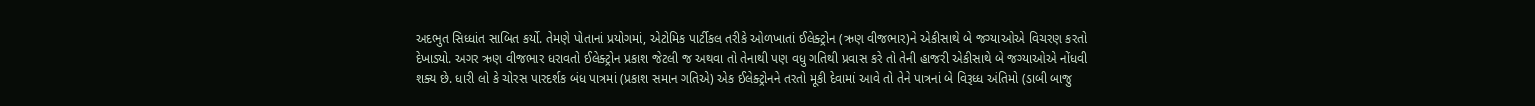અદભુત સિધ્ધાંત સાબિત કર્યો. તેમણે પોતાનાં પ્રયોગમાં, એટોમિક પાર્ટીકલ તરીકે ઓળખાતાં ઈલેક્ટ્રોન (ઋણ વીજભાર)ને એકીસાથે બે જગ્યાઓએ વિચરણ કરતો દેખાડ્યો. અગર ઋણ વીજભાર ધરાવતો ઈલેક્ટ્રોન પ્રકાશ જેટલી જ અથવા તો તેનાથી પણ વધુ ગતિથી પ્રવાસ કરે તો તેની હાજરી એકીસાથે બે જગ્યાઓએ નોંધવી શક્ય છે. ધારી લો કે ચોરસ પારદર્શક બંધ પાત્રમાં (પ્રકાશ સમાન ગતિએ) એક ઈલેક્ટ્રોનને તરતો મૂકી દેવામાં આવે તો તેને પાત્રનાં બે વિરૂધ્ધ અંતિમો (ડાબી બાજુ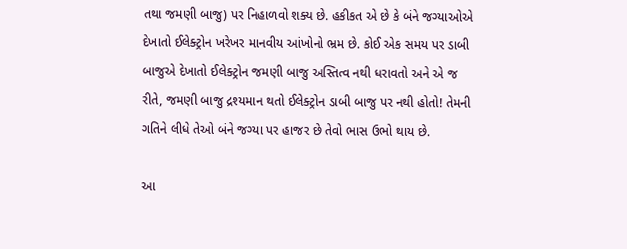તથા જમણી બાજુ) પર નિહાળવો શક્ય છે. હકીકત એ છે કે બંને જગ્યાઓએ દેખાતો ઈલેક્ટ્રોન ખરેખર માનવીય આંખોનો ભ્રમ છે. કોઈ એક સમય પર ડાબી બાજુએ દેખાતો ઈલેક્ટ્રોન જમણી બાજુ અસ્તિત્વ નથી ધરાવતો અને એ જ રીતે, જમણી બાજુ દ્રશ્યમાન થતો ઈલેક્ટ્રોન ડાબી બાજુ પર નથી હોતો! તેમની ગતિને લીધે તેઓ બંને જગ્યા પર હાજર છે તેવો ભાસ ઉભો થાય છે.

આ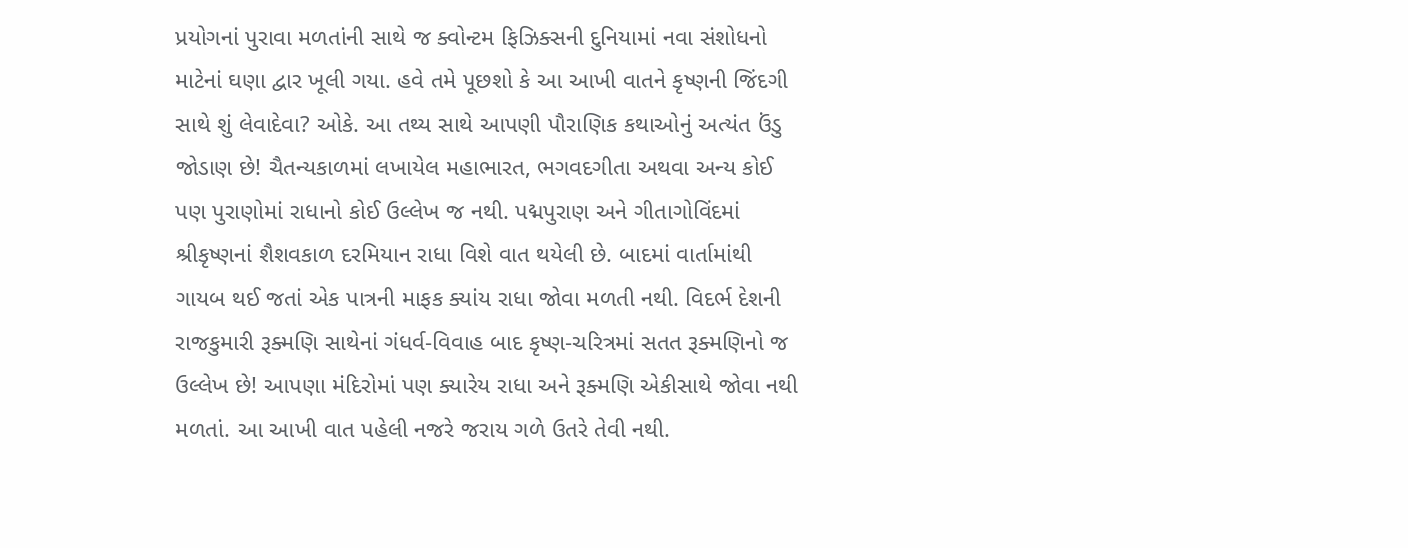પ્રયોગનાં પુરાવા મળતાંની સાથે જ ક્વોન્ટમ ફિઝિક્સની દુનિયામાં નવા સંશોધનો માટેનાં ઘણા દ્વાર ખૂલી ગયા. હવે તમે પૂછશો કે આ આખી વાતને કૃષ્ણની જિંદગી સાથે શું લેવાદેવા? ઓકે. આ તથ્ય સાથે આપણી પૌરાણિક કથાઓનું અત્યંત ઉંડુ જોડાણ છે! ચૈતન્યકાળમાં લખાયેલ મહાભારત, ભગવદગીતા અથવા અન્ય કોઈ પણ પુરાણોમાં રાધાનો કોઈ ઉલ્લેખ જ નથી. પદ્મપુરાણ અને ગીતાગોવિંદમાં શ્રીકૃષ્ણનાં શૈશવકાળ દરમિયાન રાધા વિશે વાત થયેલી છે. બાદમાં વાર્તામાંથી ગાયબ થઈ જતાં એક પાત્રની માફક ક્યાંય રાધા જોવા મળતી નથી. વિદર્ભ દેશની રાજકુમારી રૂક્મણિ સાથેનાં ગંધર્વ-વિવાહ બાદ કૃષ્ણ-ચરિત્રમાં સતત રૂક્મણિનો જ ઉલ્લેખ છે! આપણા મંદિરોમાં પણ ક્યારેય રાધા અને રૂક્મણિ એકીસાથે જોવા નથી મળતાં. આ આખી વાત પહેલી નજરે જરાય ગળે ઉતરે તેવી નથી.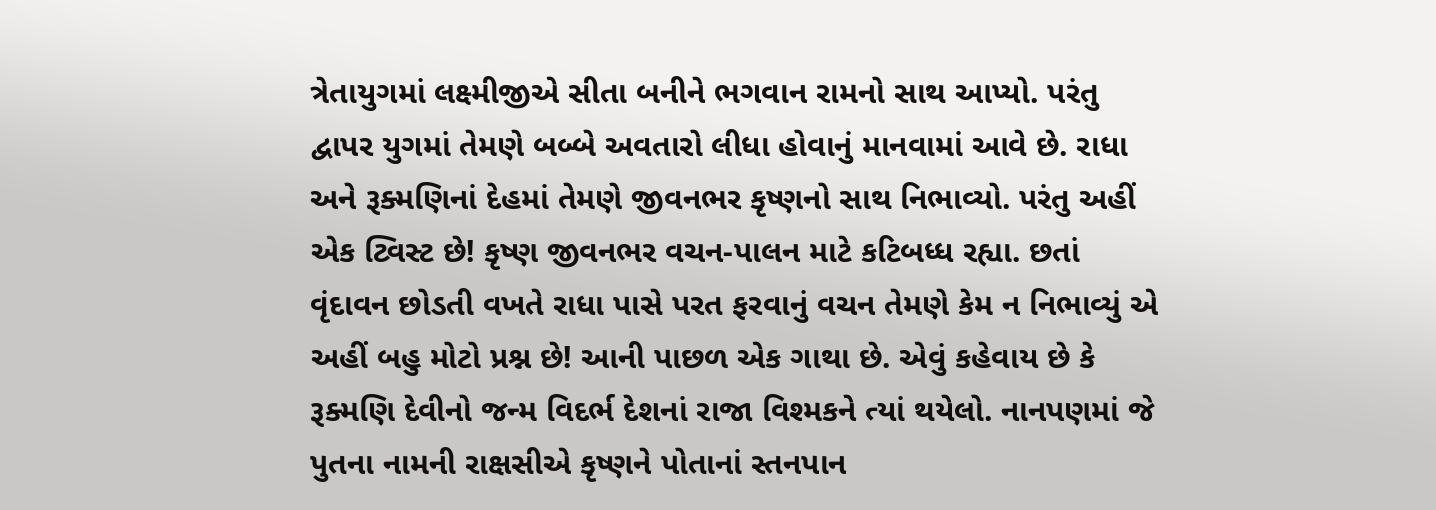ત્રેતાયુગમાં લક્ષ્મીજીએ સીતા બનીને ભગવાન રામનો સાથ આપ્યો. પરંતુ દ્વાપર યુગમાં તેમણે બબ્બે અવતારો લીધા હોવાનું માનવામાં આવે છે. રાધા અને રૂક્મણિનાં દેહમાં તેમણે જીવનભર કૃષ્ણનો સાથ નિભાવ્યો. પરંતુ અહીં એક ટ્વિસ્ટ છે! કૃષ્ણ જીવનભર વચન-પાલન માટે કટિબધ્ધ રહ્યા. છતાં વૃંદાવન છોડતી વખતે રાધા પાસે પરત ફરવાનું વચન તેમણે કેમ ન નિભાવ્યું એ અહીં બહુ મોટો પ્રશ્ન છે! આની પાછળ એક ગાથા છે. એવું કહેવાય છે કે રૂક્મણિ દેવીનો જન્મ વિદર્ભ દેશનાં રાજા વિશ્મકને ત્યાં થયેલો. નાનપણમાં જે પુતના નામની રાક્ષસીએ કૃષ્ણને પોતાનાં સ્તનપાન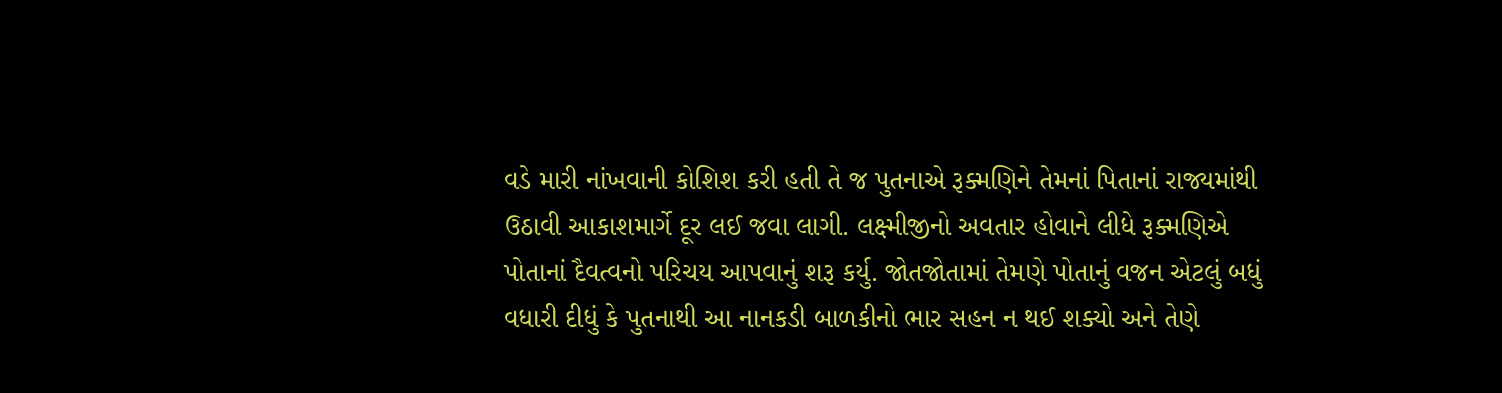વડે મારી નાંખવાની કોશિશ કરી હતી તે જ પુતનાએ રૂક્મણિને તેમનાં પિતાનાં રાજ્યમાંથી ઉઠાવી આકાશમાર્ગે દૂર લઈ જવા લાગી. લક્ષ્મીજીનો અવતાર હોવાને લીધે રૂક્મણિએ પોતાનાં દૈવત્વનો પરિચય આપવાનું શરૂ કર્યુ. જોતજોતામાં તેમણે પોતાનું વજન એટલું બધું વધારી દીધું કે પુતનાથી આ નાનકડી બાળકીનો ભાર સહન ન થઈ શક્યો અને તેણે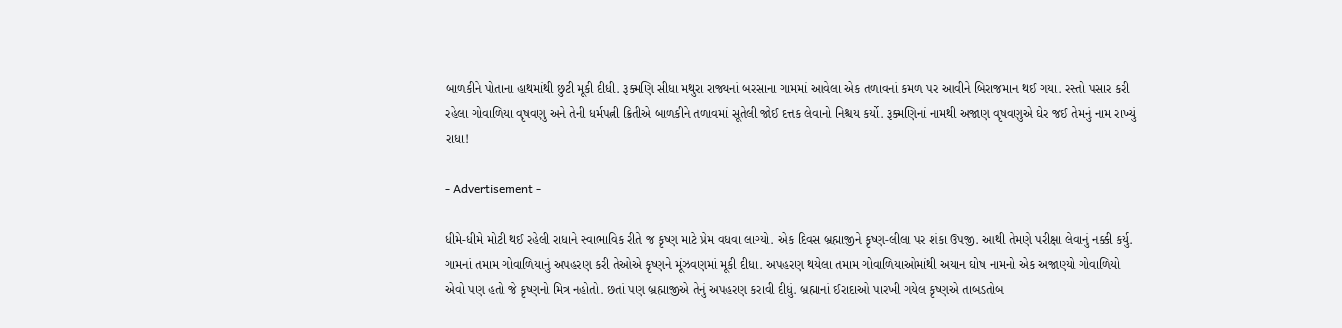બાળકીને પોતાના હાથમાંથી છુટી મૂકી દીધી. રૂક્મણિ સીધા મથુરા રાજ્યનાં બરસાના ગામમાં આવેલા એક તળાવનાં કમળ પર આવીને બિરાજમાન થઈ ગયા. રસ્તો પસાર કરી રહેલા ગોવાળિયા વૃષવણુ અને તેની ધર્મપત્ની ક્રિતીએ બાળકીને તળાવમાં સૂતેલી જોઈ દત્તક લેવાનો નિશ્ચય કર્યો. રૂક્મણિનાં નામથી અજાણ વૃષવણુએ ઘેર જઈ તેમનું નામ રાખ્યું રાધા!

- Advertisement -

ધીમે-ધીમે મોટી થઈ રહેલી રાધાને સ્વાભાવિક રીતે જ કૃષ્ણ માટે પ્રેમ વધવા લાગ્યો. એક દિવસ બ્રહ્માજીને કૃષ્ણ-લીલા પર શંકા ઉપજી. આથી તેમણે પરીક્ષા લેવાનું નક્કી કર્યુ. ગામનાં તમામ ગોવાળિયાનું અપહરણ કરી તેઓએ કૃષ્ણને મૂંઝવણમાં મૂકી દીધા. અપહરણ થયેલા તમામ ગોવાળિયાઓમાંથી અયાન ઘોષ નામનો એક અજાણ્યો ગોવાળિયો એવો પણ હતો જે કૃષ્ણનો મિત્ર નહોતો. છતાં પણ બ્રહ્માજીએ તેનું અપહરણ કરાવી દીધું. બ્રહ્માનાં ઈરાદાઓ પારખી ગયેલ કૃષ્ણએ તાબડતોબ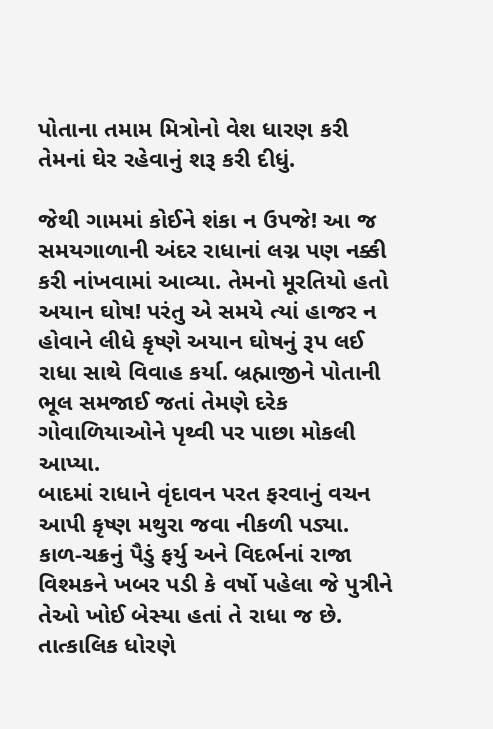પોતાના તમામ મિત્રોનો વેશ ધારણ કરી તેમનાં ઘેર રહેવાનું શરૂ કરી દીધું.

જેથી ગામમાં કોઈને શંકા ન ઉપજે! આ જ સમયગાળાની અંદર રાધાનાં લગ્ન પણ નક્કી કરી નાંખવામાં આવ્યા. તેમનો મૂરતિયો હતો અયાન ઘોષ! પરંતુ એ સમયે ત્યાં હાજર ન હોવાને લીધે કૃષ્ણે અયાન ઘોષનું રૂપ લઈ રાધા સાથે વિવાહ કર્યા. બ્રહ્માજીને પોતાની ભૂલ સમજાઈ જતાં તેમણે દરેક ગોવાળિયાઓને પૃથ્વી પર પાછા મોકલી આપ્યા.
બાદમાં રાધાને વૃંદાવન પરત ફરવાનું વચન આપી કૃષ્ણ મથુરા જવા નીકળી પડ્યા. કાળ-ચક્રનું પૈડું ફર્યુ અને વિદર્ભનાં રાજા વિશ્મકને ખબર પડી કે વર્ષો પહેલા જે પુત્રીને તેઓ ખોઈ બેસ્યા હતાં તે રાધા જ છે. તાત્કાલિક ધોરણે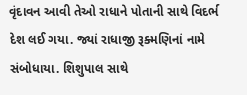વૃંદાવન આવી તેઓ રાધાને પોતાની સાથે વિદર્ભ દેશ લઈ ગયા. જ્યાં રાધાજી રૂક્મણિનાં નામે સંબોધાયા. શિશુપાલ સાથે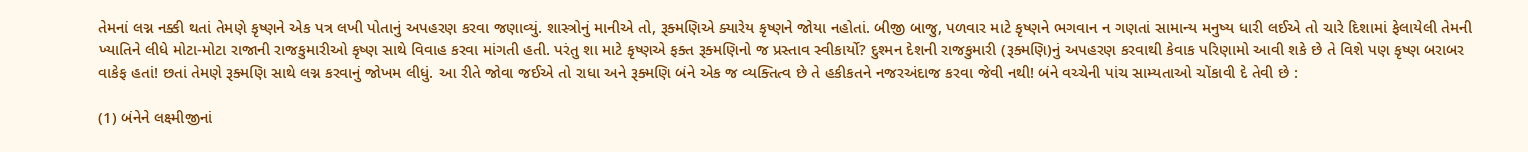તેમનાં લગ્ન નક્કી થતાં તેમણે કૃષ્ણને એક પત્ર લખી પોતાનું અપહરણ કરવા જણાવ્યું. શાસ્ત્રોનું માનીએ તો, રૂક્મણિએ ક્યારેય કૃષ્ણને જોયા નહોતાં. બીજી બાજુ, પળવાર માટે કૃષ્ણને ભગવાન ન ગણતાં સામાન્ય મનુષ્ય ધારી લઈએ તો ચારે દિશામાં ફેલાયેલી તેમની ખ્યાતિને લીધે મોટા-મોટા રાજાની રાજકુમારીઓ કૃષ્ણ સાથે વિવાહ કરવા માંગતી હતી. પરંતુ શા માટે કૃષ્ણએ ફક્ત રૂક્મણિનો જ પ્રસ્તાવ સ્વીકાર્યો? દુશ્મન દેશની રાજકુમારી (રૂક્મણિ)નું અપહરણ કરવાથી કેવાક પરિણામો આવી શકે છે તે વિશે પણ કૃષ્ણ બરાબર વાકેફ હતાં! છતાં તેમણે રૂક્મણિ સાથે લગ્ન કરવાનું જોખમ લીધું. આ રીતે જોવા જઈએ તો રાધા અને રૂક્મણિ બંને એક જ વ્યક્તિત્વ છે તે હકીકતને નજરઅંદાજ કરવા જેવી નથી! બંને વચ્ચેની પાંચ સામ્યતાઓ ચોંકાવી દે તેવી છે :

(1) બંનેને લક્ષ્મીજીનાં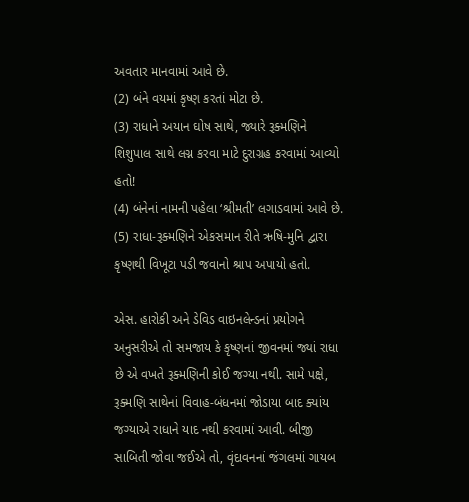અવતાર માનવામાં આવે છે.
(2) બંને વયમાં કૃષ્ણ કરતાં મોટા છે.
(3) રાધાને અયાન ઘોષ સાથે, જ્યારે રૂક્મણિને શિશુપાલ સાથે લગ્ન કરવા માટે દુરાગ્રહ કરવામાં આવ્યો હતો!
(4) બંનેનાં નામની પહેલા ‘શ્રીમતી’ લગાડવામાં આવે છે.
(5) રાધા-રૂક્મણિને એકસમાન રીતે ઋષિ-મુનિ દ્વારા કૃષ્ણથી વિખૂટા પડી જવાનો શ્રાપ અપાયો હતો.

એસ. હારોકી અને ડેવિડ વાઇનલેન્ડનાં પ્રયોગને અનુસરીએ તો સમજાય કે કૃષ્ણનાં જીવનમાં જ્યાં રાધા છે એ વખતે રૂક્મણિની કોઈ જગ્યા નથી. સામે પક્ષે, રૂક્મણિ સાથેનાં વિવાહ-બંધનમાં જોડાયા બાદ ક્યાંય જગ્યાએ રાધાને યાદ નથી કરવામાં આવી. બીજી સાબિતી જોવા જઈએ તો, વૃંદાવનનાં જંગલમાં ગાયબ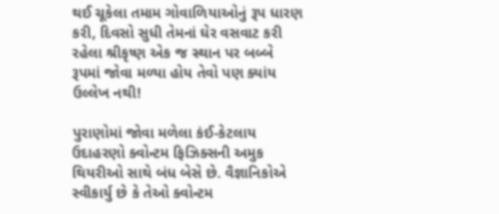થઈ ચૂકેલા તમામ ગોવાળિયાઓનું રૂપ ધારણ કરી, દિવસો સુધી તેમનાં ઘેર વસવાટ કરી રહેલા શ્રીકૃષ્ણ એક જ સ્થાન પર બબ્બે રૂપમાં જોવા મળ્યા હોય તેવો પણ ક્યાંય ઉલ્લેખ નથી!

પુરાણોમાં જોવા મળેલા કંઈ-કેટલાય ઉદાહરણો ક્વોન્ટમ ફિઝિક્સની અમુક થિયરીઓ સાથે બંધ બેસે છે. વૈજ્ઞાનિકોએ સ્વીકાર્યુ છે કે તેઓ ક્વોન્ટમ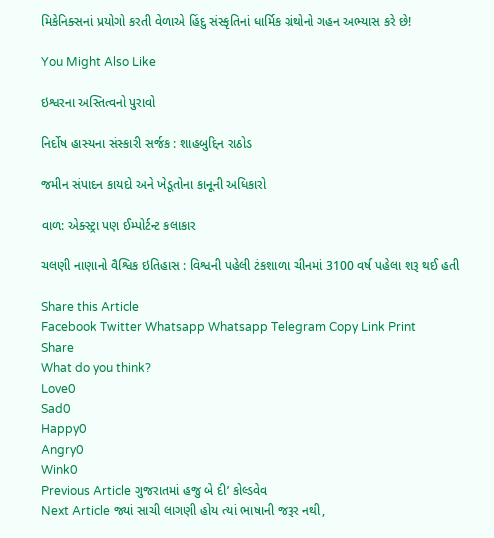મિકેનિક્સનાં પ્રયોગો કરતી વેળાએ હિંદુ સંસ્કૃતિનાં ધાર્મિક ગ્રંથોનો ગહન અભ્યાસ કરે છે!

You Might Also Like

ઇશ્વરના અસ્તિત્વનો પુરાવો

નિર્દોષ હાસ્યના સંસ્કારી સર્જક : શાહબુદ્દિન રાઠોડ

જમીન સંપાદન કાયદો અને ખેડૂતોના કાનૂની અધિકારો

વાળ: એક્સ્ટ્રા પણ ઈમ્પોર્ટન્ટ કલાકાર

ચલણી નાણાનો વૈશ્વિક ઇતિહાસ : વિશ્વની પહેલી ટંકશાળા ચીનમાં 3100 વર્ષ પહેલા શરૂ થઈ હતી

Share this Article
Facebook Twitter Whatsapp Whatsapp Telegram Copy Link Print
Share
What do you think?
Love0
Sad0
Happy0
Angry0
Wink0
Previous Article ગુજરાતમાં હજુ બે દી’ કોલ્ડવેવ
Next Article જ્યાં સાચી લાગણી હોય ત્યાં ભાષાની જરૂર નથી,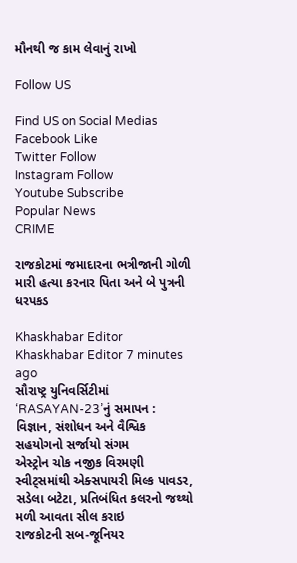મૌનથી જ કામ લેવાનું રાખો

Follow US

Find US on Social Medias
Facebook Like
Twitter Follow
Instagram Follow
Youtube Subscribe
Popular News
CRIME

રાજકોટમાં જમાદારના ભત્રીજાની ગોળી મારી હત્યા કરનાર પિતા અને બે પુત્રની ધરપકડ

Khaskhabar Editor Khaskhabar Editor 7 minutes ago
સૌરાષ્ટ્ર યુનિવર્સિટીમાં ‘RASAYAN-23’નું સમાપન : વિજ્ઞાન, સંશોધન અને વૈશ્વિક સહયોગનો સર્જાયો સંગમ
એસ્ટ્રોન ચોક નજીક વિરમણી સ્વીટ્સમાંથી એક્સપાયરી મિલ્ક પાવડર, સડેલા બટેટા, પ્રતિબંધિત કલરનો જથ્થો મળી આવતા સીલ કરાઇ
રાજકોટની સબ-જૂનિયર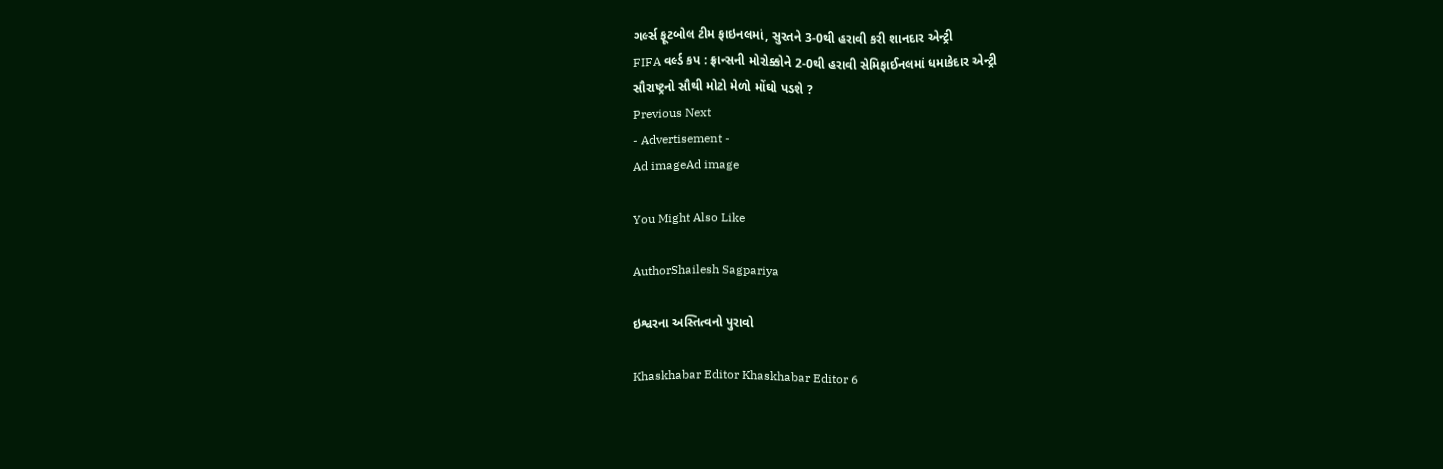ગર્લ્સ ફૂટબોલ ટીમ ફાઇનલમાં, સુરતને 3-0થી હરાવી કરી શાનદાર એન્ટ્રી
FIFA વર્લ્ડ કપ : ફ્રાન્સની મોરોક્કોને 2-0થી હરાવી સેમિફાઈનલમાં ધમાકેદાર એન્ટ્રી
સૌરાષ્ટ્રનો સૌથી મોટો મેળો મોંઘો પડશે ?
Previous Next
- Advertisement -
Ad imageAd image

You Might Also Like

AuthorShailesh Sagpariya

ઇશ્વરના અસ્તિત્વનો પુરાવો

Khaskhabar Editor Khaskhabar Editor 6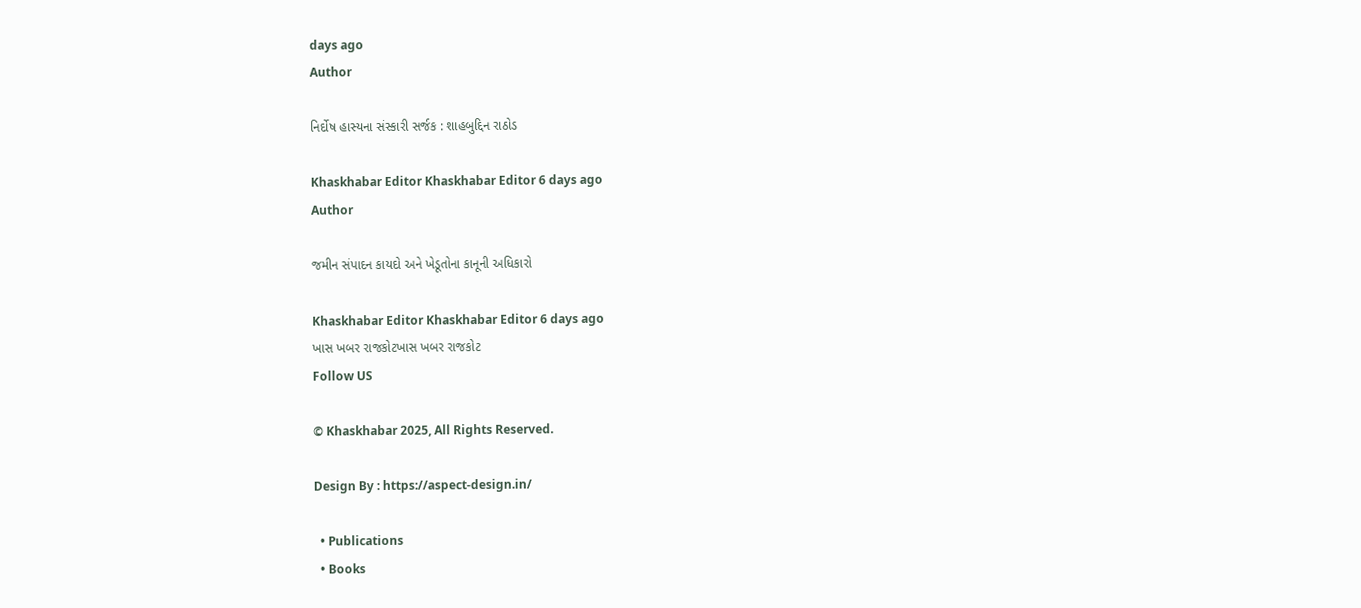days ago
Author

નિર્દોષ હાસ્યના સંસ્કારી સર્જક : શાહબુદ્દિન રાઠોડ

Khaskhabar Editor Khaskhabar Editor 6 days ago
Author

જમીન સંપાદન કાયદો અને ખેડૂતોના કાનૂની અધિકારો

Khaskhabar Editor Khaskhabar Editor 6 days ago
ખાસ ખબર રાજકોટખાસ ખબર રાજકોટ
Follow US

© Khaskhabar 2025, All Rights Reserved.

Design By : https://aspect-design.in/

  • Publications
  • Books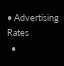• Advertising Rates
  •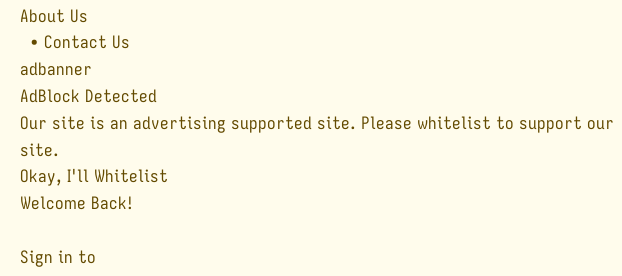About Us
  • Contact Us
adbanner
AdBlock Detected
Our site is an advertising supported site. Please whitelist to support our site.
Okay, I'll Whitelist
Welcome Back!

Sign in to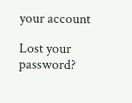your account

Lost your password?